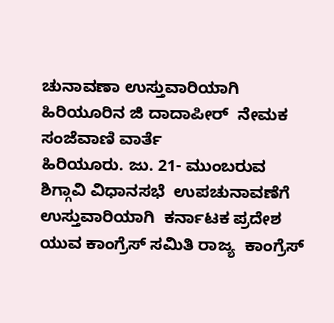ಚುನಾವಣಾ ಉಸ್ತುವಾರಿಯಾಗಿ   ಹಿರಿಯೂರಿನ ಜಿ ದಾದಾಪೀರ್  ನೇಮಕ
ಸಂಜೆವಾಣಿ ವಾರ್ತೆ
ಹಿರಿಯೂರು. ಜು. 21- ಮುಂಬರುವ ಶಿಗ್ಗಾವಿ ವಿಧಾನಸಭೆ  ಉಪಚುನಾವಣೆಗೆ ಉಸ್ತುವಾರಿಯಾಗಿ  ಕರ್ನಾಟಕ ಪ್ರದೇಶ ಯುವ ಕಾಂಗ್ರೆಸ್ ಸಮಿತಿ ರಾಜ್ಯ  ಕಾಂಗ್ರೆಸ್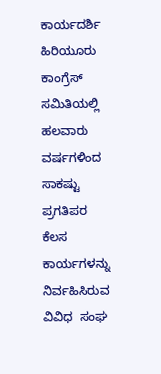ಕಾರ್ಯದರ್ಶಿ  ಹಿರಿಯೂರು ಕಾಂಗ್ರೆಸ್ ಸಮಿತಿಯಲ್ಲಿ ಹಲವಾರು ವರ್ಷಗಳಿಂದ ಸಾಕಷ್ಟು ಪ್ರಗತಿಪರ ಕೆಲಸ ಕಾರ್ಯಗಳನ್ನು ನಿರ್ವಹಿಸಿರುವ ವಿವಿಧ  ಸಂಘ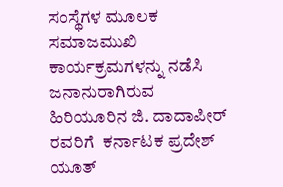ಸಂಸ್ಥೆಗಳ ಮೂಲಕ ಸಮಾಜಮುಖಿ ಕಾರ್ಯಕ್ರಮಗಳನ್ನು ನಡೆಸಿ ಜನಾನುರಾಗಿರುವ ಹಿರಿಯೂರಿನ ಜಿ. ದಾದಾಪೀರ್  ರವರಿಗೆ  ಕರ್ನಾಟಕ ಪ್ರದೇಶ್ ಯೂತ್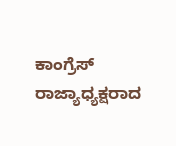ಕಾಂಗ್ರೆಸ್ ರಾಜ್ಯಾಧ್ಯಕ್ಷರಾದ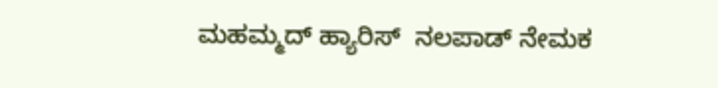ಮಹಮ್ಮದ್ ಹ್ಯಾರಿಸ್  ನಲಪಾಡ್ ನೇಮಕ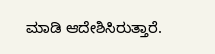ಮಾಡಿ ಆದೇಶಿಸಿರುತ್ತಾರೆ.